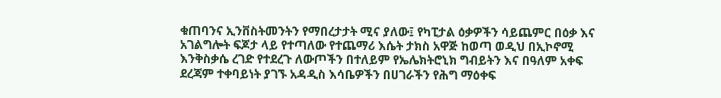ቁጠባንና ኢንቨስትመንትን የማበረታታት ሚና ያለው፤ የካፒታል ዕቃዎችን ሳይጨምር በዕቃ እና አገልግሎት ፍጆታ ላይ የተጣለው የተጨማሪ እሴት ታክስ አዋጅ ከወጣ ወዲህ በኢኮኖሚ እንቅስቃሴ ረገድ የተደረጉ ለውጦችን በተለይም የኤሌክትሮኒክ ግብይትን እና በዓለም አቀፍ ደረጃም ተቀባይነት ያገኙ አዳዲስ እሳቤዎችን በሀገራችን የሕግ ማዕቀፍ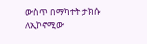ውስጥ በማካተት ታክሱ ለኢኮኖሚው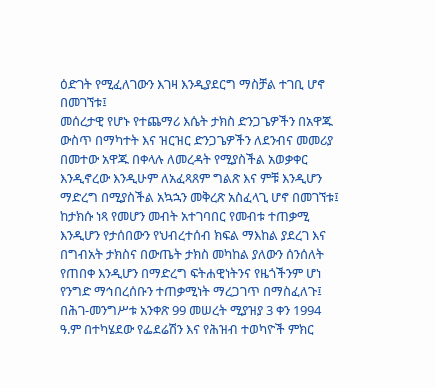ዕድገት የሚፈለገውን እገዛ እንዲያደርግ ማስቻል ተገቢ ሆኖ በመገኘቱ፤
መሰረታዊ የሆኑ የተጨማሪ እሴት ታክስ ድንጋጌዎችን በአዋጁ ውስጥ በማካተት እና ዝርዝር ድንጋጌዎችን ለደንብና መመሪያ በመተው አዋጁ በቀላሉ ለመረዳት የሚያስችል አወቃቀር እንዲኖረው እንዲሁም ለአፈጻጸም ግልጽ እና ምቹ እንዲሆን ማድረግ በሚያስችል አኳኋን መቅረጽ አስፈላጊ ሆኖ በመገኘቱ፤
ከታክሱ ነጻ የመሆን መብት አተገባበር የመብቱ ተጠቃሚ እንዲሆን የታሰበውን የህብረተሰብ ክፍል ማእከል ያደረገ እና በግብአት ታክስና በውጤት ታክስ መካከል ያለውን ሰንሰለት የጠበቀ እንዲሆን በማድረግ ፍትሐዊነትንና የዜጎችንም ሆነ የንግድ ማኅበረሰቡን ተጠቃሚነት ማረጋገጥ በማስፈለጉ፤
በሕገ-መንግሥቱ አንቀጽ 99 መሠረት ሚያዝያ 3 ቀን 1994 ዓ.ም በተካሄደው የፌደሬሽን እና የሕዝብ ተወካዮች ምክር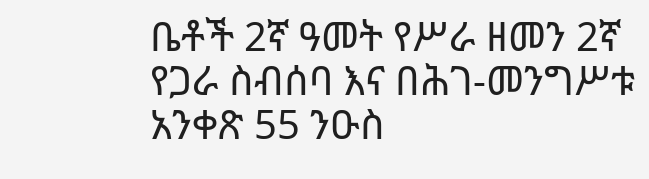ቤቶች 2ኛ ዓመት የሥራ ዘመን 2ኛ የጋራ ስብሰባ እና በሕገ-መንግሥቱ አንቀጽ 55 ንዑስ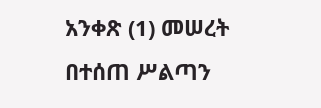አንቀጽ (1) መሠረት በተሰጠ ሥልጣን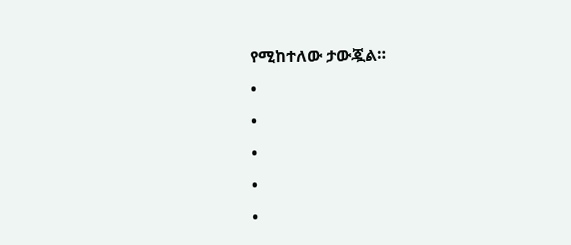የሚከተለው ታውጇል።
•
•
•
•
•